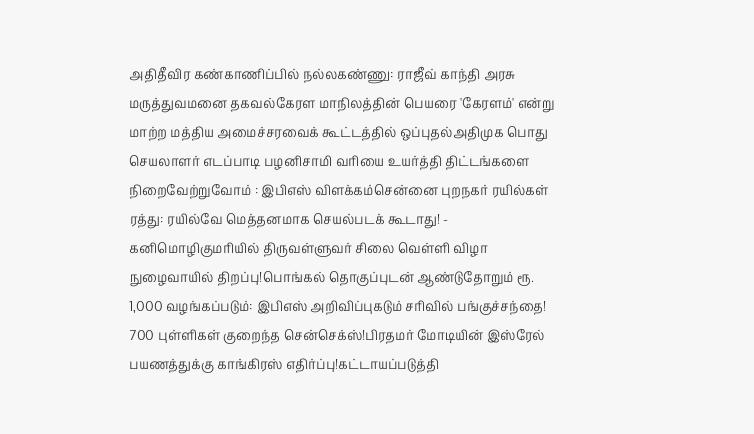அதிதீவிர கண்காணிப்பில் நல்லகண்ணு: ராஜீவ் காந்தி அரசு மருத்துவமனை தகவல்கேரள மாநிலத்தின் பெயரை 'கேரளம்' என்று மாற்ற மத்திய அமைச்சரவைக் கூட்டத்தில் ஒப்புதல்அதிமுக பொது செயலாளர் எடப்பாடி பழனிசாமி வரியை உயர்த்தி திட்டங்களை நிறைவேற்றுவோம் : இபிஎஸ் விளக்கம்சென்னை புறநகர் ரயில்கள் ரத்து: ரயில்வே மெத்தனமாக செயல்படக் கூடாது! - கனிமொழிகுமரியில் திருவள்ளுவர் சிலை வெள்ளி விழா நுழைவாயில் திறப்பு!பொங்கல் தொகுப்புடன் ஆண்டுதோறும் ரூ. 1,000 வழங்கப்படும்: இபிஎஸ் அறிவிப்புகடும் சரிவில் பங்குச்சந்தை! 700 புள்ளிகள் குறைந்த சென்செக்ஸ்!பிரதமர் மோடியின் இஸ்ரேல் பயணத்துக்கு காங்கிரஸ் எதிர்ப்பு!கட்டாயப்படுத்தி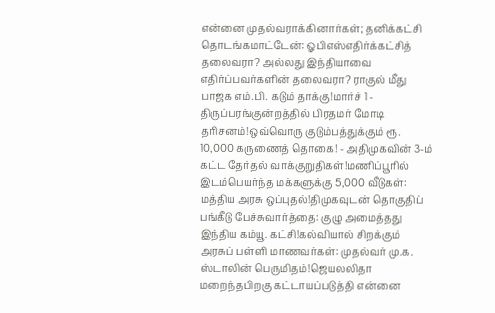என்னை முதல்வராக்கினார்கள்; தனிக்கட்சி தொடங்கமாட்டேன்: ஓபிஎஸ்எதிர்க்கட்சித் தலைவரா? அல்லது இந்தியாவை எதிர்ப்பவர்களின் தலைவரா? ராகுல் மீது பாஜக எம்.பி. கடும் தாக்கு!மார்ச் 1 - திருப்பரங்குன்றத்தில் பிரதமர் மோடி தரிசனம்!ஒவ்வொரு குடும்பத்துக்கும் ரூ. 10,000 கருணைத் தொகை! - அதிமுகவின் 3-ம் கட்ட தேர்தல் வாக்குறுதிகள்!மணிப்பூரில் இடம்பெயர்ந்த மக்களுக்கு 5,000 வீடுகள்: மத்திய அரசு ஒப்புதல்!திமுகவுடன் தொகுதிப் பங்கீடு பேச்சுவார்த்தை: குழு அமைத்தது இந்திய கம்யூ. கட்சி!கல்வியால் சிறக்கும் அரசுப் பள்ளி மாணவர்கள்: முதல்வர் மு.க. ஸ்டாலின் பெருமிதம்!ஜெயலலிதா மறைந்தபிறகு கட்டாயப்படுத்தி என்னை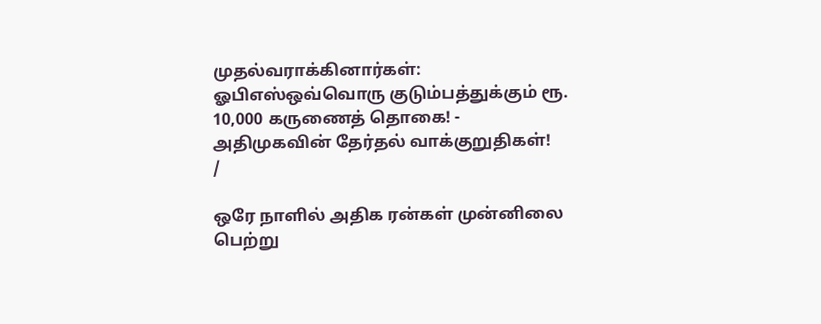முதல்வராக்கினார்கள்: ஓபிஎஸ்ஒவ்வொரு குடும்பத்துக்கும் ரூ. 10,000 கருணைத் தொகை! - அதிமுகவின் தேர்தல் வாக்குறுதிகள்!
/

ஒரே நாளில் அதிக ரன்கள் முன்னிலை பெற்று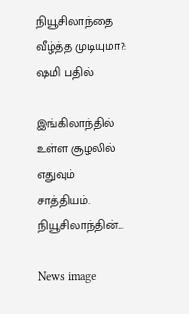நியூசிலாந்தை வீழ்த்த முடியுமா?: ஷமி பதில்

இங்கிலாந்தில் உள்ள சூழலில் எதுவும் சாத்தியம். நியூசிலாந்தின்...

News image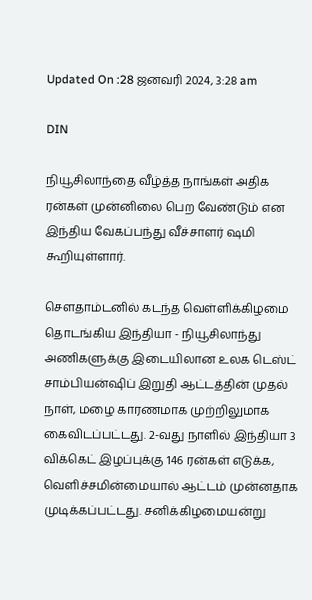Updated On :28 ஜனவரி 2024, 3:28 am

DIN

நியூசிலாந்தை வீழ்த்த நாங்கள் அதிக ரன்கள் முன்னிலை பெற வேண்டும் என இந்திய வேகப்பந்து வீச்சாளர் ஷமி கூறியுள்ளார்.

சௌதாம்டனில் கடந்த வெள்ளிக்கிழமை தொடங்கிய இந்தியா - நியூசிலாந்து அணிகளுக்கு இடையிலான உலக டெஸ்ட் சாம்பியன்ஷிப் இறுதி ஆட்டத்தின் முதல் நாள், மழை காரணமாக முற்றிலுமாக கைவிடப்பட்டது. 2-வது நாளில் இந்தியா 3 விக்கெட் இழப்புக்கு 146 ரன்கள் எடுக்க, வெளிச்சமின்மையால் ஆட்டம் முன்னதாக முடிக்கப்பட்டது. சனிக்கிழமையன்று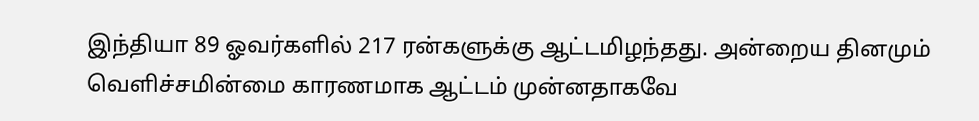இந்தியா 89 ஓவர்களில் 217 ரன்களுக்கு ஆட்டமிழந்தது. அன்றைய தினமும் வெளிச்சமின்மை காரணமாக ஆட்டம் முன்னதாகவே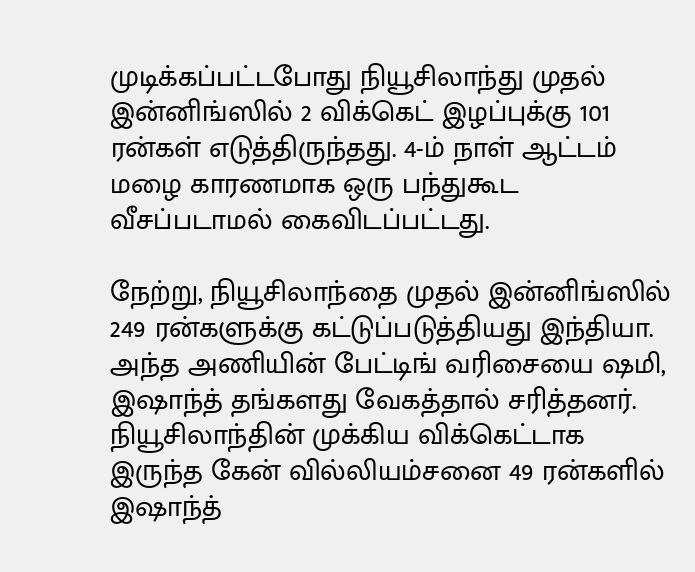முடிக்கப்பட்டபோது நியூசிலாந்து முதல் இன்னிங்ஸில் 2 விக்கெட் இழப்புக்கு 101 ரன்கள் எடுத்திருந்தது. 4-ம் நாள் ஆட்டம் மழை காரணமாக ஒரு பந்துகூட வீசப்படாமல் கைவிடப்பட்டது.

நேற்று, நியூசிலாந்தை முதல் இன்னிங்ஸில் 249 ரன்களுக்கு கட்டுப்படுத்தியது இந்தியா. அந்த அணியின் பேட்டிங் வரிசையை ஷமி, இஷாந்த் தங்களது வேகத்தால் சரித்தனர். நியூசிலாந்தின் முக்கிய விக்கெட்டாக இருந்த கேன் வில்லியம்சனை 49 ரன்களில் இஷாந்த்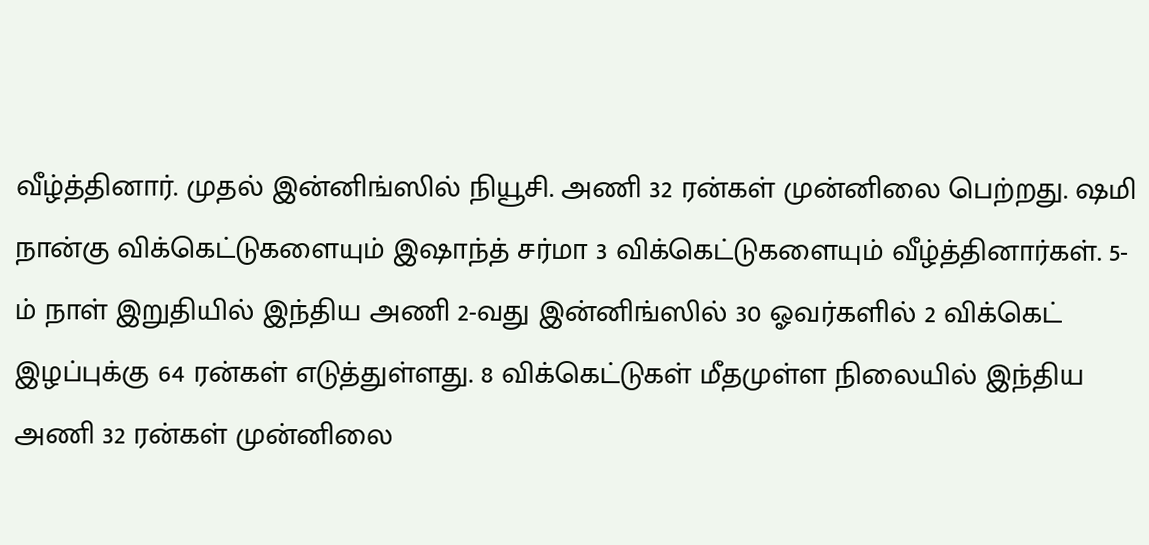வீழ்த்தினார். முதல் இன்னிங்ஸில் நியூசி. அணி 32 ரன்கள் முன்னிலை பெற்றது. ஷமி நான்கு விக்கெட்டுகளையும் இஷாந்த் சர்மா 3 விக்கெட்டுகளையும் வீழ்த்தினார்கள். 5-ம் நாள் இறுதியில் இந்திய அணி 2-வது இன்னிங்ஸில் 30 ஓவர்களில் 2 விக்கெட் இழப்புக்கு 64 ரன்கள் எடுத்துள்ளது. 8 விக்கெட்டுகள் மீதமுள்ள நிலையில் இந்திய அணி 32 ரன்கள் முன்னிலை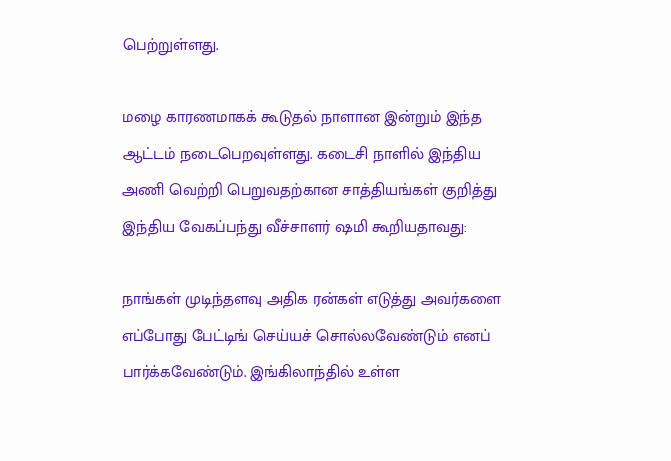பெற்றுள்ளது.

மழை காரணமாகக் கூடுதல் நாளான இன்றும் இந்த ஆட்டம் நடைபெறவுள்ளது. கடைசி நாளில் இந்திய அணி வெற்றி பெறுவதற்கான சாத்தியங்கள் குறித்து இந்திய வேகப்பந்து வீச்சாளர் ஷமி கூறியதாவது:

நாங்கள் முடிந்தளவு அதிக ரன்கள் எடுத்து அவர்களை எப்போது பேட்டிங் செய்யச் சொல்லவேண்டும் எனப் பார்க்கவேண்டும். இங்கிலாந்தில் உள்ள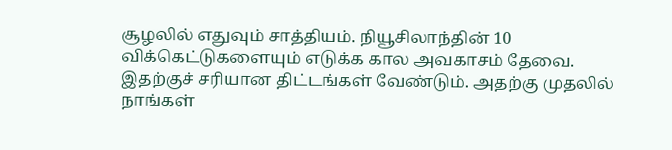சூழலில் எதுவும் சாத்தியம். நியூசிலாந்தின் 10 விக்கெட்டுகளையும் எடுக்க கால அவகாசம் தேவை. இதற்குச் சரியான திட்டங்கள் வேண்டும். அதற்கு முதலில் நாங்கள்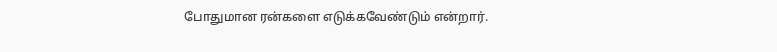போதுமான ரன்களை எடுக்கவேண்டும் என்றார்.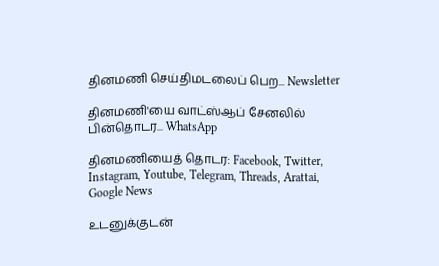தினமணி செய்திமடலைப் பெற... Newsletter

தினமணி'யை வாட்ஸ்ஆப் சேனலில் பின்தொடர... WhatsApp

தினமணியைத் தொடர: Facebook, Twitter, Instagram, Youtube, Telegram, Threads, Arattai, Google News

உடனுக்குடன்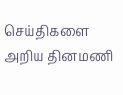செய்திகளை அறிய தினமணி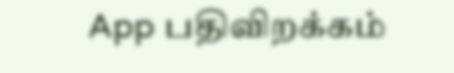App பதிவிறக்கம்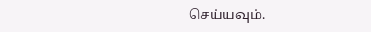செய்யவும்.